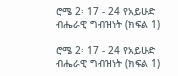ሮሜ 2፡ 17 - 24 የአይሁድ ብሔራዊ ግብዝነት (ክፍል 1)

ሮሜ 2፡ 17 - 24 የአይሁድ ብሔራዊ ግብዝነት (ክፍል 1)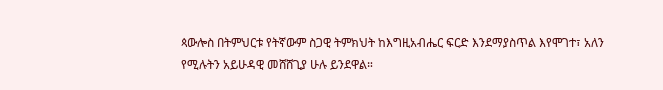ጳውሎስ በትምህርቱ የትኛውም ስጋዊ ትምክህት ከእግዚአብሔር ፍርድ እንደማያስጥል እየሞገተ፣ አለን የሚሉትን አይሁዳዊ መሸሸጊያ ሁሉ ይንደዋል።